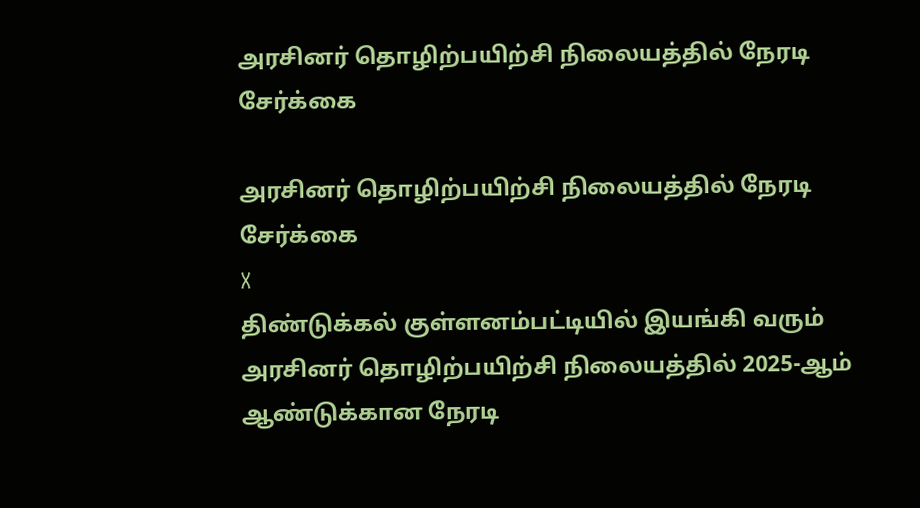அரசினர் தொழிற்பயிற்சி நிலையத்தில் நேரடி சேர்க்கை

அரசினர் தொழிற்பயிற்சி நிலையத்தில் நேரடி சேர்க்கை
X
திண்டுக்கல் குள்ளனம்பட்டியில் இயங்கி வரும் அரசினர் தொழிற்பயிற்சி நிலையத்தில் 2025-ஆம் ஆண்டுக்கான நேரடி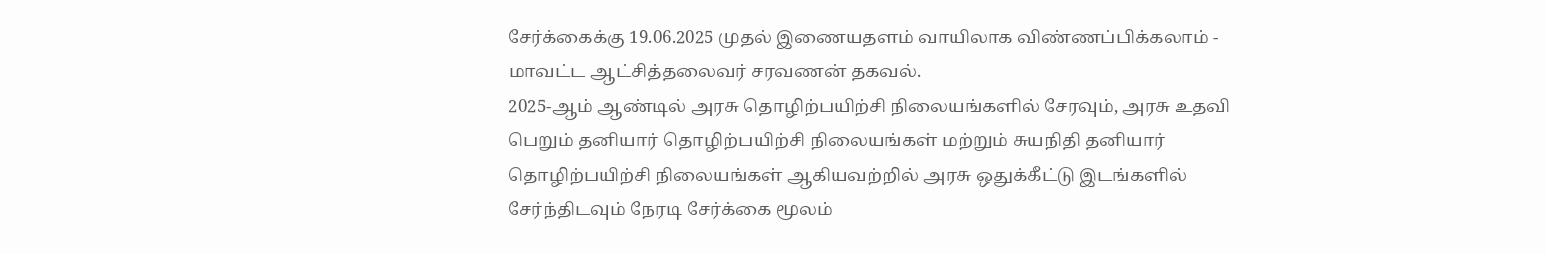சேர்க்கைக்கு 19.06.2025 முதல் இணையதளம் வாயிலாக விண்ணப்பிக்கலாம் - மாவட்ட ஆட்சித்தலைவர் சரவணன் தகவல்.
2025-ஆம் ஆண்டில் அரசு தொழிற்பயிற்சி நிலையங்களில் சேரவும், அரசு உதவி பெறும் தனியார் தொழிற்பயிற்சி நிலையங்கள் மற்றும் சுயநிதி தனியார் தொழிற்பயிற்சி நிலையங்கள் ஆகியவற்றில் அரசு ஒதுக்கீட்டு இடங்களில் சேர்ந்திடவும் நேரடி சேர்க்கை மூலம்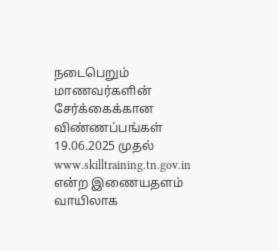நடைபெறும் மாணவர்களின் சேர்க்கைக்கான விண்ணப்பங்கள் 19.06.2025 முதல் www.skilltraining.tn.gov.in என்ற இணையதளம் வாயிலாக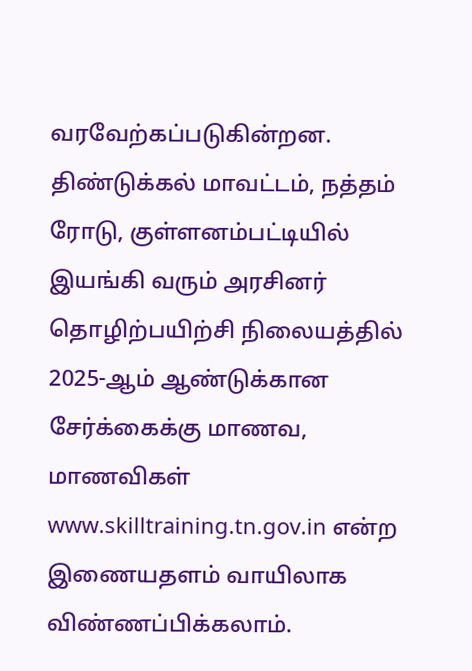வரவேற்கப்படுகின்றன. திண்டுக்கல் மாவட்டம், நத்தம் ரோடு, குள்ளனம்பட்டியில் இயங்கி வரும் அரசினர் தொழிற்பயிற்சி நிலையத்தில் 2025-ஆம் ஆண்டுக்கான சேர்க்கைக்கு மாணவ, மாணவிகள் www.skilltraining.tn.gov.in என்ற இணையதளம் வாயிலாக விண்ணப்பிக்கலாம்.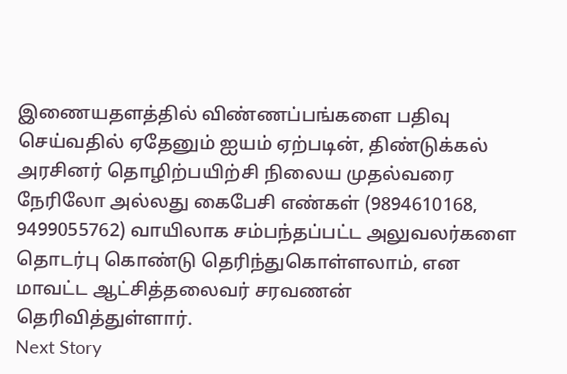இணையதளத்தில் விண்ணப்பங்களை பதிவு செய்வதில் ஏதேனும் ஐயம் ஏற்படின், திண்டுக்கல் அரசினர் தொழிற்பயிற்சி நிலைய முதல்வரை நேரிலோ அல்லது கைபேசி எண்கள் (9894610168, 9499055762) வாயிலாக சம்பந்தப்பட்ட அலுவலர்களை தொடர்பு கொண்டு தெரிந்துகொள்ளலாம், என மாவட்ட ஆட்சித்தலைவர் சரவணன் தெரிவித்துள்ளார்.
Next Story